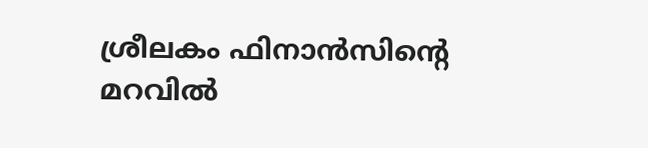ശ്രീലകം ഫിനാൻസിന്റെ മറവിൽ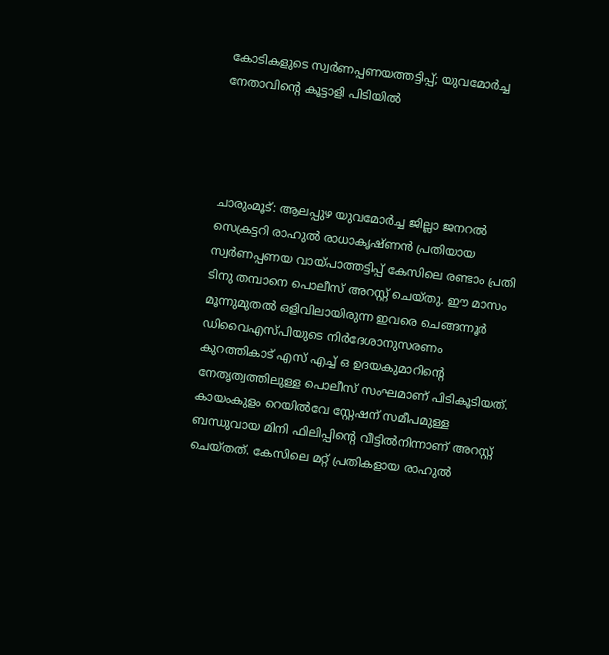കോടികളുടെ സ്വർണപ്പണയത്തട്ടിപ്പ്; യുവമോർച്ച നേതാവിന്‍റെ കൂട്ടാളി പിടിയിൽ




ചാരുംമൂട്: ആലപ്പുഴ യുവമോർച്ച ജില്ലാ ജനറൽ സെക്രട്ടറി രാഹുൽ രാധാകൃഷ്ണൻ പ്രതിയായ സ്വർണപ്പണയ വായ്പാത്തട്ടിപ്പ് കേസിലെ രണ്ടാം പ്രതി ടിനു തമ്പാനെ പൊലീസ് അറസ്റ്റ് ചെയ്തു. ഈ മാസം മൂന്നുമുതൽ ഒളിവിലായിരുന്ന ഇവരെ ചെങ്ങന്നൂർ ഡിവൈഎസ്പിയുടെ നിർദേശാനുസരണം കുറത്തികാട് എസ് എച്ച് ഒ ഉദയകുമാറിന്റെ നേതൃത്വത്തിലുള്ള പൊലീസ് സംഘമാണ് പിടികൂടിയത്. കായംകുളം റെയിൽവേ സ്റ്റേഷന് സമീപമുള്ള ബന്ധുവായ മിനി ഫിലിപ്പിന്റെ വീട്ടിൽനിന്നാണ് അറസ്റ്റ് ചെയ്തത്. കേസിലെ മറ്റ് പ്രതികളായ രാഹുൽ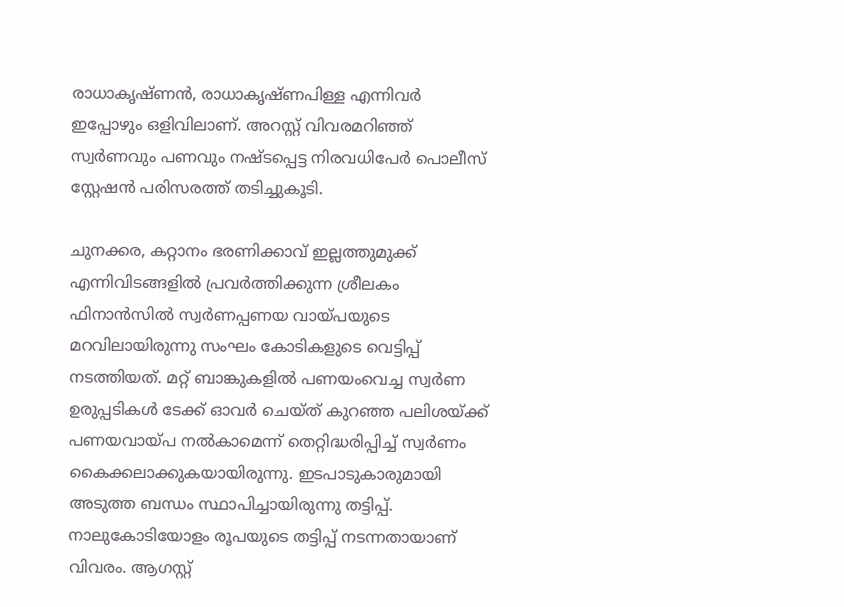രാധാകൃഷ്ണൻ, രാധാകൃഷ്ണപിള്ള എന്നിവർ ഇപ്പോഴും ഒളിവിലാണ്. അറസ്റ്റ് വിവരമറിഞ്ഞ് സ്വർണവും പണവും നഷ്ടപ്പെട്ട നിരവധിപേർ പൊലീസ് സ്റ്റേഷൻ പരിസരത്ത് തടിച്ചുകൂടി.

ചുനക്കര, കറ്റാനം ഭരണിക്കാവ് ഇല്ലത്തുമുക്ക് എന്നിവിടങ്ങളിൽ പ്രവർത്തിക്കുന്ന ശ്രീലകം ഫിനാൻസിൽ സ്വർണപ്പണയ വായ്പയുടെ മറവിലായിരുന്നു സംഘം കോടികളുടെ വെട്ടിപ്പ് നടത്തിയത്. മറ്റ് ബാങ്കുകളിൽ പണയംവെച്ച സ്വർണ ഉരുപ്പടികൾ ടേക്ക് ഓവർ ചെയ്ത് കുറഞ്ഞ പലിശയ്ക്ക് പണയവായ്പ നൽകാമെന്ന് തെറ്റിദ്ധരിപ്പിച്ച് സ്വർണം കൈക്കലാക്കുകയായിരുന്നു. ഇടപാടുകാരുമായി അടുത്ത ബന്ധം സ്ഥാപിച്ചായിരുന്നു തട്ടിപ്പ്. നാലുകോടിയോളം രൂപയുടെ തട്ടിപ്പ് നടന്നതായാണ് വിവരം. ആഗസ്റ്റ്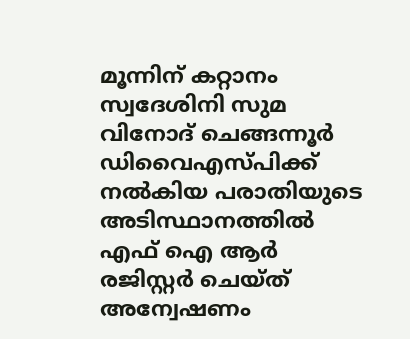മൂന്നിന് കറ്റാനം സ്വദേശിനി സുമ വിനോദ് ചെങ്ങന്നൂർ ഡിവൈഎസ്പിക്ക് നൽകിയ പരാതിയുടെ അടിസ്ഥാനത്തിൽ എഫ് ഐ ആർ രജിസ്റ്റർ ചെയ്ത് അന്വേഷണം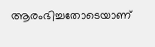ആരംഭിച്ചതോടെയാണ്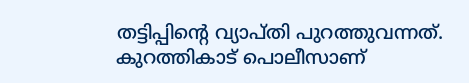തട്ടിപ്പിന്റെ വ്യാപ്തി പുറത്തുവന്നത്. കുറത്തികാട് പൊലീസാണ്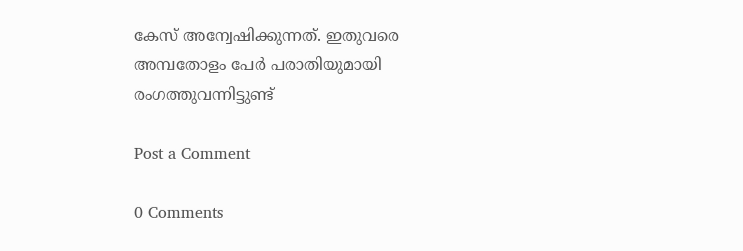കേസ് അന്വേഷിക്കുന്നത്. ഇതുവരെ അമ്പതോളം പേർ പരാതിയുമായി രംഗത്തുവന്നിട്ടുണ്ട്

Post a Comment

0 Comments